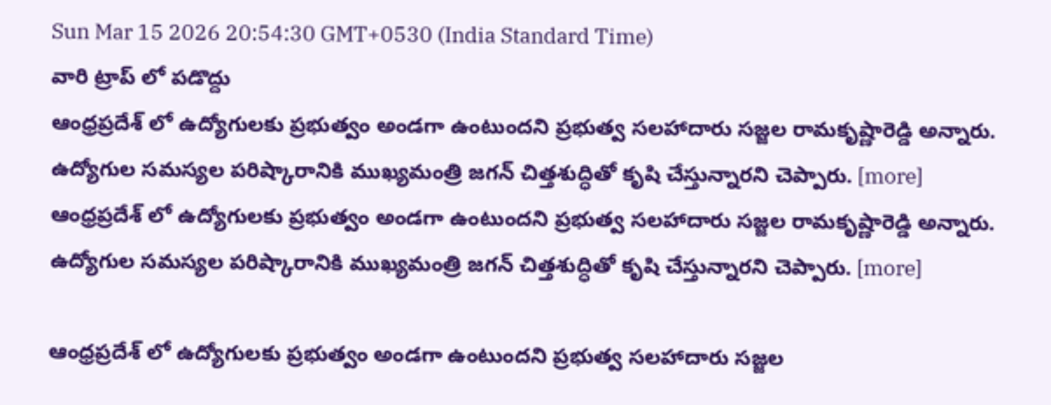Sun Mar 15 2026 20:54:30 GMT+0530 (India Standard Time)
వారి ట్రాప్ లో పడొద్దు
ఆంధ్రప్రదేశ్ లో ఉద్యోగులకు ప్రభుత్వం అండగా ఉంటుందని ప్రభుత్వ సలహాదారు సజ్జల రామకృష్ణారెడ్డి అన్నారు. ఉద్యోగుల సమస్యల పరిష్కారానికి ముఖ్యమంత్రి జగన్ చిత్తశుద్ధితో కృషి చేస్తున్నారని చెప్పారు. [more]
ఆంధ్రప్రదేశ్ లో ఉద్యోగులకు ప్రభుత్వం అండగా ఉంటుందని ప్రభుత్వ సలహాదారు సజ్జల రామకృష్ణారెడ్డి అన్నారు. ఉద్యోగుల సమస్యల పరిష్కారానికి ముఖ్యమంత్రి జగన్ చిత్తశుద్ధితో కృషి చేస్తున్నారని చెప్పారు. [more]

ఆంధ్రప్రదేశ్ లో ఉద్యోగులకు ప్రభుత్వం అండగా ఉంటుందని ప్రభుత్వ సలహాదారు సజ్జల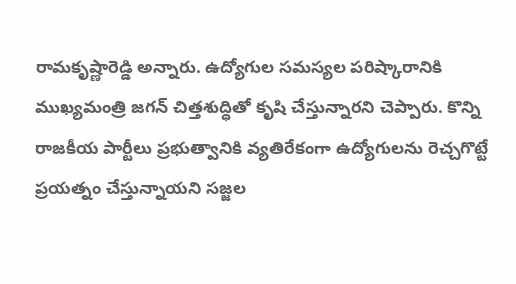రామకృష్ణారెడ్డి అన్నారు. ఉద్యోగుల సమస్యల పరిష్కారానికి ముఖ్యమంత్రి జగన్ చిత్తశుద్ధితో కృషి చేస్తున్నారని చెప్పారు. కొన్ని రాజకీయ పార్టీలు ప్రభుత్వానికి వ్యతిరేకంగా ఉద్యోగులను రెచ్చగొట్టే ప్రయత్నం చేస్తున్నాయని సజ్జల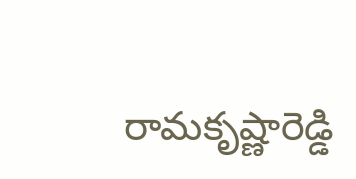రామకృష్ణారెడ్డి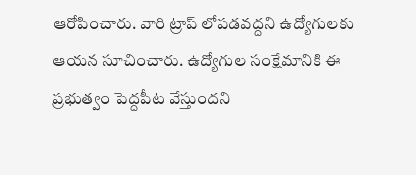ఆరోపించారు. వారి ట్రాప్ లోపడవద్దని ఉద్యోగులకు ఆయన సూచించారు. ఉద్యోగుల సంక్షేమానికి ఈ ప్రభుత్వం పెద్దపీట వేస్తుందని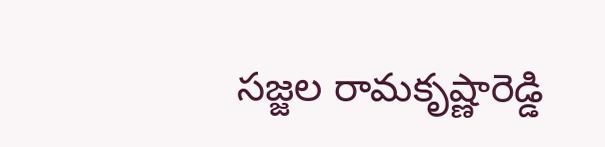సజ్జల రామకృష్ణారెడ్డి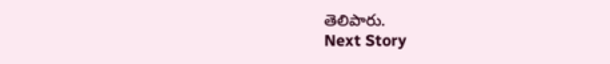తెలిపారు.
Next Story